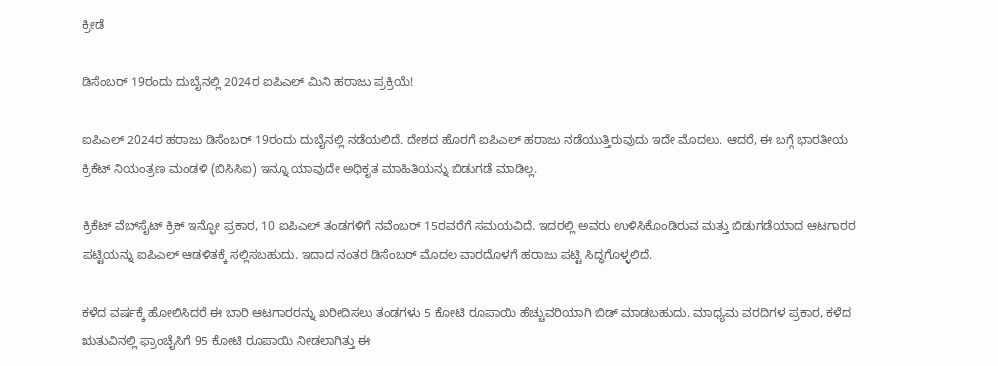ಕ್ರೀಡೆ

ಡಿಸೆಂಬರ್ 19ರಂದು ದುಬೈನಲ್ಲಿ 2024ರ ಐಪಿಎಲ್ ಮಿನಿ ಹರಾಜು ಪ್ರಕ್ರಿಯೆ!

ಐಪಿಎಲ್ 2024ರ ಹರಾಜು ಡಿಸೆಂಬರ್ 19ರಂದು ದುಬೈನಲ್ಲಿ ನಡೆಯಲಿದೆ. ದೇಶದ ಹೊರಗೆ ಐಪಿಎಲ್ ಹರಾಜು ನಡೆಯುತ್ತಿರುವುದು ಇದೇ ಮೊದಲು. ಆದರೆ, ಈ ಬಗ್ಗೆ ಭಾರತೀಯ ಕ್ರಿಕೆಟ್ ನಿಯಂತ್ರಣ ಮಂಡಳಿ (ಬಿಸಿಸಿಐ) ಇನ್ನೂ ಯಾವುದೇ ಅಧಿಕೃತ ಮಾಹಿತಿಯನ್ನು ಬಿಡುಗಡೆ ಮಾಡಿಲ್ಲ.

ಕ್ರಿಕೆಟ್ ವೆಬ್‌ಸೈಟ್ ಕ್ರಿಕ್ ಇನ್ಫೋ ಪ್ರಕಾರ, 10 ಐಪಿಎಲ್ ತಂಡಗಳಿಗೆ ನವೆಂಬರ್ 15ರವರೆಗೆ ಸಮಯವಿದೆ. ಇದರಲ್ಲಿ ಅವರು ಉಳಿಸಿಕೊಂಡಿರುವ ಮತ್ತು ಬಿಡುಗಡೆಯಾದ ಆಟಗಾರರ ಪಟ್ಟಿಯನ್ನು ಐಪಿಎಲ್ ಆಡಳಿತಕ್ಕೆ ಸಲ್ಲಿಸಬಹುದು. ಇದಾದ ನಂತರ ಡಿಸೆಂಬರ್ ಮೊದಲ ವಾರದೊಳಗೆ ಹರಾಜು ಪಟ್ಟಿ ಸಿದ್ಧಗೊಳ್ಳಲಿದೆ.

ಕಳೆದ ವರ್ಷಕ್ಕೆ ಹೋಲಿಸಿದರೆ ಈ ಬಾರಿ ಆಟಗಾರರನ್ನು ಖರೀದಿಸಲು ತಂಡಗಳು 5 ಕೋಟಿ ರೂಪಾಯಿ ಹೆಚ್ಚುವರಿಯಾಗಿ ಬಿಡ್ ಮಾಡಬಹುದು. ಮಾಧ್ಯಮ ವರದಿಗಳ ಪ್ರಕಾರ, ಕಳೆದ ಋತುವಿನಲ್ಲಿ ಫ್ರಾಂಚೈಸಿಗೆ 95 ಕೋಟಿ ರೂಪಾಯಿ ನೀಡಲಾಗಿತ್ತು ಈ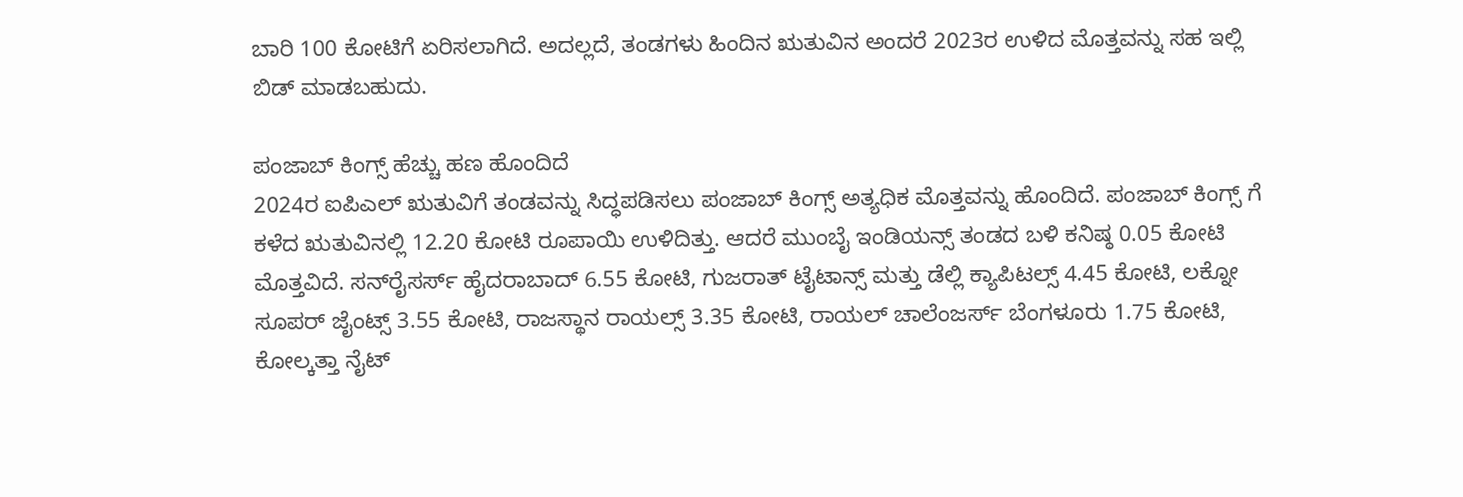ಬಾರಿ 100 ಕೋಟಿಗೆ ಏರಿಸಲಾಗಿದೆ. ಅದಲ್ಲದೆ, ತಂಡಗಳು ಹಿಂದಿನ ಋತುವಿನ ಅಂದರೆ 2023ರ ಉಳಿದ ಮೊತ್ತವನ್ನು ಸಹ ಇಲ್ಲಿ ಬಿಡ್ ಮಾಡಬಹುದು.

ಪಂಜಾಬ್ ಕಿಂಗ್ಸ್ ಹೆಚ್ಚು ಹಣ ಹೊಂದಿದೆ
2024ರ ಐಪಿಎಲ್ ಋತುವಿಗೆ ತಂಡವನ್ನು ಸಿದ್ಧಪಡಿಸಲು ಪಂಜಾಬ್ ಕಿಂಗ್ಸ್ ಅತ್ಯಧಿಕ ಮೊತ್ತವನ್ನು ಹೊಂದಿದೆ. ಪಂಜಾಬ್ ಕಿಂಗ್ಸ್ ಗೆ ಕಳೆದ ಋತುವಿನಲ್ಲಿ 12.20 ಕೋಟಿ ರೂಪಾಯಿ ಉಳಿದಿತ್ತು. ಆದರೆ ಮುಂಬೈ ಇಂಡಿಯನ್ಸ್ ತಂಡದ ಬಳಿ ಕನಿಷ್ಠ 0.05 ಕೋಟಿ ಮೊತ್ತವಿದೆ. ಸನ್‌ರೈಸರ್ಸ್ ಹೈದರಾಬಾದ್ 6.55 ಕೋಟಿ, ಗುಜರಾತ್ ಟೈಟಾನ್ಸ್ ಮತ್ತು ಡೆಲ್ಲಿ ಕ್ಯಾಪಿಟಲ್ಸ್ 4.45 ಕೋಟಿ, ಲಕ್ನೋ ಸೂಪರ್ ಜೈಂಟ್ಸ್ 3.55 ಕೋಟಿ, ರಾಜಸ್ಥಾನ ರಾಯಲ್ಸ್ 3.35 ಕೋಟಿ, ರಾಯಲ್ ಚಾಲೆಂಜರ್ಸ್ ಬೆಂಗಳೂರು 1.75 ಕೋಟಿ, ಕೋಲ್ಕತ್ತಾ ನೈಟ್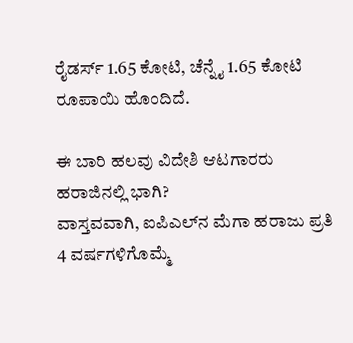ರೈಡರ್ಸ್ 1.65 ಕೋಟಿ, ಚೆನ್ನೈ 1.65 ಕೋಟಿ ರೂಪಾಯಿ ಹೊಂದಿದೆ.

ಈ ಬಾರಿ ಹಲವು ವಿದೇಶಿ ಆಟಗಾರರು ಹರಾಜಿನಲ್ಲಿ ಭಾಗಿ?
ವಾಸ್ತವವಾಗಿ, ಐಪಿಎಲ್‌ನ ಮೆಗಾ ಹರಾಜು ಪ್ರತಿ 4 ವರ್ಷಗಳಿಗೊಮ್ಮೆ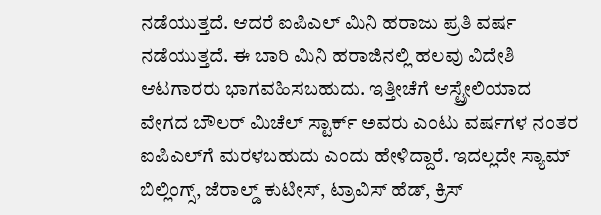ನಡೆಯುತ್ತದೆ. ಆದರೆ ಐಪಿಎಲ್ ಮಿನಿ ಹರಾಜು ಪ್ರತಿ ವರ್ಷ ನಡೆಯುತ್ತದೆ. ಈ ಬಾರಿ ಮಿನಿ ಹರಾಜಿನಲ್ಲಿ ಹಲವು ವಿದೇಶಿ ಆಟಗಾರರು ಭಾಗವಹಿಸಬಹುದು. ಇತ್ತೀಚೆಗೆ ಆಸ್ಟ್ರೇಲಿಯಾದ ವೇಗದ ಬೌಲರ್ ಮಿಚೆಲ್ ಸ್ಟಾರ್ಕ್ ಅವರು ಎಂಟು ವರ್ಷಗಳ ನಂತರ ಐಪಿಎಲ್‌ಗೆ ಮರಳಬಹುದು ಎಂದು ಹೇಳಿದ್ದಾರೆ. ಇದಲ್ಲದೇ ಸ್ಯಾಮ್ ಬಿಲ್ಲಿಂಗ್ಸ್, ಜೆರಾಲ್ಡ್ ಕುಟೀಸ್, ಟ್ರಾವಿಸ್ ಹೆಡ್, ಕ್ರಿಸ್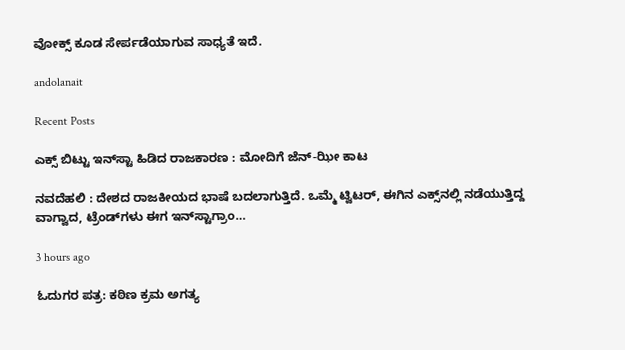ವೋಕ್ಸ್ ಕೂಡ ಸೇರ್ಪಡೆಯಾಗುವ ಸಾಧ್ಯತೆ ಇದೆ.

andolanait

Recent Posts

ಎಕ್ಸ್ ಬಿಟ್ಟು ಇನ್‌ಸ್ಟಾ ಹಿಡಿದ ರಾಜಕಾರಣ : ಮೋದಿಗೆ ಜೆನ್-ಝೀ ಕಾಟ

ನವದೆಹಲಿ : ದೇಶದ ರಾಜಕೀಯದ ಭಾಷೆ ಬದಲಾಗುತ್ತಿದೆ. ಒಮ್ಮೆ ಟ್ವಿಟರ್, ಈಗಿನ ಎಕ್ಸ್‌ನಲ್ಲಿ ನಡೆಯುತ್ತಿದ್ದ ವಾಗ್ವಾದ, ಟ್ರೆಂಡ್‌ಗಳು ಈಗ ಇನ್‌ಸ್ಟಾಗ್ರಾಂ…

3 hours ago

ಓದುಗರ ಪತ್ರ: ಕಠಿಣ ಕ್ರಮ ಅಗತ್ಯ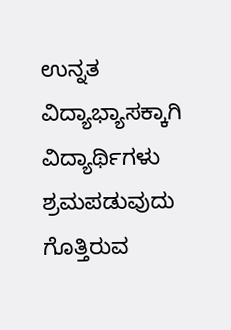ಉನ್ನತ ವಿದ್ಯಾಭ್ಯಾಸಕ್ಕಾಗಿ ವಿದ್ಯಾರ್ಥಿಗಳು ಶ್ರಮಪಡುವುದು ಗೊತ್ತಿರುವ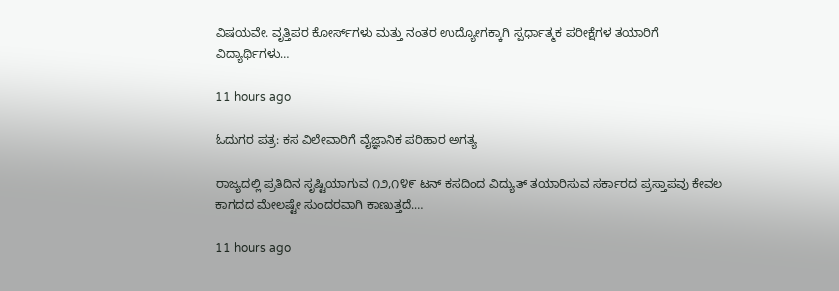ವಿಷಯವೇ. ವೃತ್ತಿಪರ ಕೋರ್ಸ್‌ಗಳು ಮತ್ತು ನಂತರ ಉದ್ಯೋಗಕ್ಕಾಗಿ ಸ್ಪರ್ಧಾತ್ಮಕ ಪರೀಕ್ಷೆಗಳ ತಯಾರಿಗೆ ವಿದ್ಯಾರ್ಥಿಗಳು…

11 hours ago

ಓದುಗರ ಪತ್ರ: ಕಸ ವಿಲೇವಾರಿಗೆ ವೈಜ್ಞಾನಿಕ ಪರಿಹಾರ ಅಗತ್ಯ

ರಾಜ್ಯದಲ್ಲಿ ಪ್ರತಿದಿನ ಸೃಷ್ಟಿಯಾಗುವ ೧೨,೧೪೯ ಟನ್ ಕಸದಿಂದ ವಿದ್ಯುತ್ ತಯಾರಿಸುವ ಸರ್ಕಾರದ ಪ್ರಸ್ತಾಪವು ಕೇವಲ ಕಾಗದದ ಮೇಲಷ್ಟೇ ಸುಂದರವಾಗಿ ಕಾಣುತ್ತದೆ.…

11 hours ago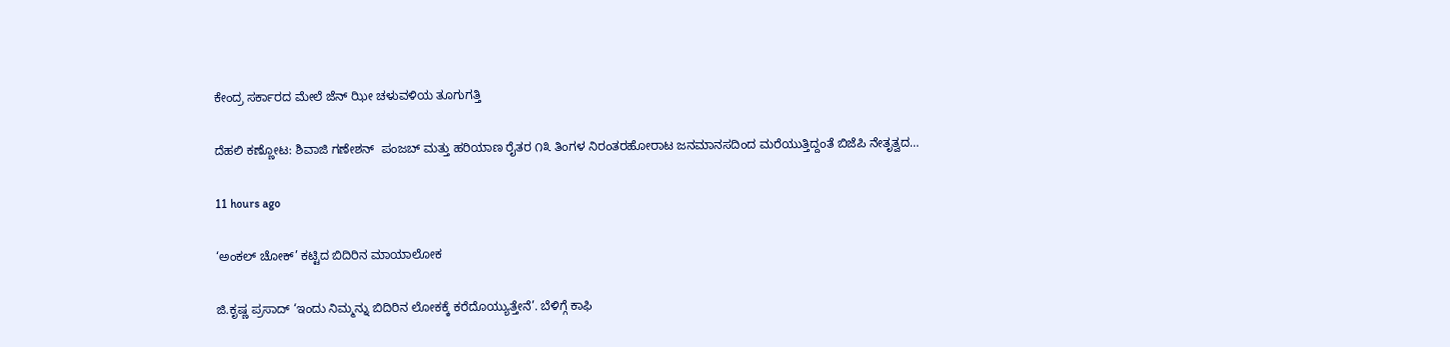ಕೇಂದ್ರ ಸರ್ಕಾರದ ಮೇಲೆ ಜೆನ್ ಝೀ ಚಳುವಳಿಯ ತೂಗುಗತ್ತಿ

ದೆಹಲಿ ಕಣ್ಣೋಟ: ಶಿವಾಜಿ ಗಣೇಶನ್‌  ಪಂಜಬ್ ಮತ್ತು ಹರಿಯಾಣ ರೈತರ ೧೩ ತಿಂಗಳ ನಿರಂತರಹೋರಾಟ ಜನಮಾನಸದಿಂದ ಮರೆಯುತ್ತಿದ್ದಂತೆ ಬಿಜೆಪಿ ನೇತೃತ್ವದ…

11 hours ago

‘ಅಂಕಲ್ ಚೋಕ್’ ಕಟ್ಟಿದ ಬಿದಿರಿನ ಮಾಯಾಲೋಕ

ಜಿ.ಕೃಷ್ಣ ಪ್ರಸಾದ್ ‘ಇಂದು ನಿಮ್ಮನ್ನು ಬಿದಿರಿನ ಲೋಕಕ್ಕೆ ಕರೆದೊಯ್ಯುತ್ತೇನೆ’. ಬೆಳಿಗ್ಗೆ ಕಾಫಿ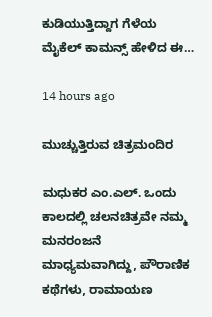ಕುಡಿಯುತ್ತಿದ್ದಾಗ ಗೆಳೆಯ ಮೈಕೆಲ್ ಕಾಮನ್ಸ್ ಹೇಳಿದ ಈ…

14 hours ago

ಮುಚ್ಚುತ್ತಿರುವ ಚಿತ್ರಮಂದಿರ

ಮಧುಕರ ಎಂ.ಎಲ್. ಒಂದು ಕಾಲದಲ್ಲಿ ಚಲನಚಿತ್ರವೇ ನಮ್ಮ ಮನರಂಜನೆ ಮಾಧ್ಯಮವಾಗಿದ್ದು, ಪೌರಾಣಿಕ ಕಥೆಗಳು, ರಾಮಾಯಣ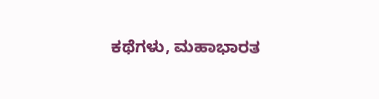ಕಥೆಗಳು, ಮಹಾಭಾರತ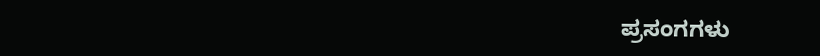ಪ್ರಸಂಗಗಳು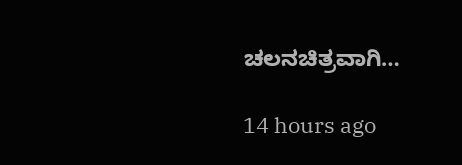ಚಲನಚಿತ್ರವಾಗಿ…

14 hours ago